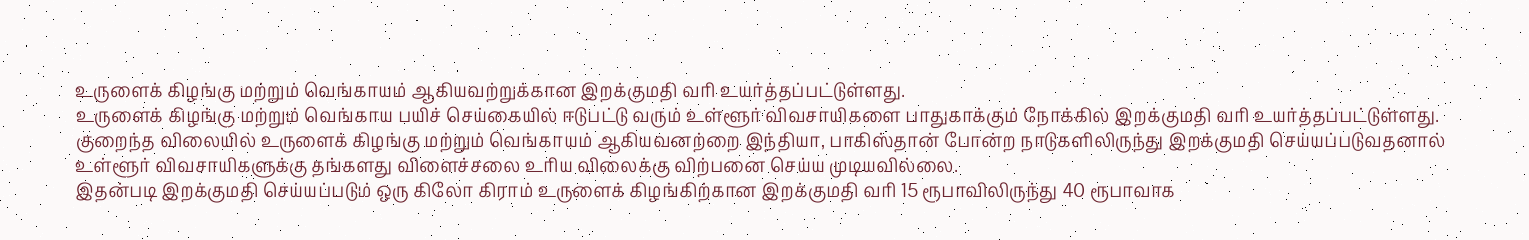உருளைக் கிழங்கு மற்றும் வெங்காயம் ஆகியவற்றுக்கான இறக்குமதி வரி உயர்த்தப்பட்டுள்ளது.
உருளைக் கிழங்கு மற்றும் வெங்காய பயிச் செய்கையில் ஈடுபட்டு வரும் உள்ளூர் விவசாயிகளை பாதுகாக்கும் நோக்கில் இறக்குமதி வரி உயர்த்தப்பட்டுள்ளது.
குறைந்த விலையில் உருளைக் கிழங்கு மற்றும் வெங்காயம் ஆகியவனற்றை இந்தியா, பாகிஸ்தான் போன்ற நாடுகளிலிருந்து இறக்குமதி செய்யப்படுவதனால் உள்ளூர் விவசாயிகளுக்கு தங்களது விளைச்சலை உரிய விலைக்கு விற்பனை செய்ய முடியவில்லை.
இதன்படி இறக்குமதி செய்யப்படும் ஒரு கிலோ கிராம் உருளைக் கிழங்கிற்கான இறக்குமதி வரி 15 ரூபாவிலிருந்து 40 ரூபாவாக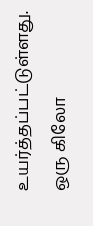உயர்த்தப்பட்டுள்ளது.
ஒரு கிலோ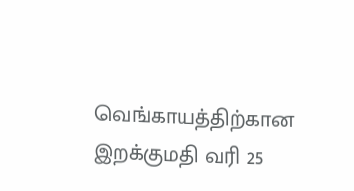வெங்காயத்திற்கான இறக்குமதி வரி 25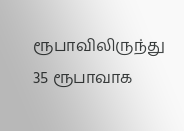ரூபாவிலிருந்து 35 ரூபாவாக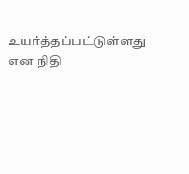உயர்த்தப்பட்டுள்ளது என நிதி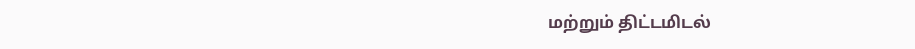மற்றும் திட்டமிடல்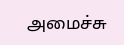அமைச்சு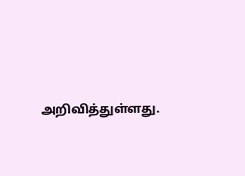அறிவித்துள்ளது.